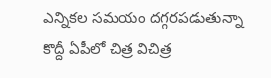ఎన్నికల సమయం దగ్గరపడుతున్నా కొద్దీ ఏపీలో చిత్ర విచిత్ర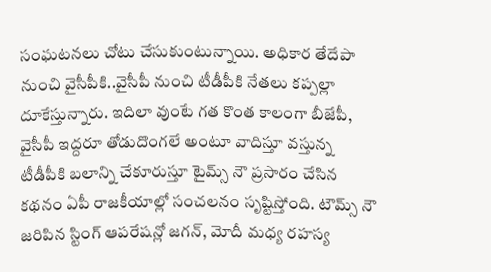సంఘటనలు చోటు చేసుకుంటున్నాయి. అధికార తేదేపా నుంచి వైసీపీకి..వైసీపీ నుంచి టీడీపీకి నేతలు కప్పల్లా దూకేస్తున్నారు. ఇదిలా వుంటే గత కొంత కాలంగా బీజేపీ, వైసీపీ ఇద్దరూ తోడుదొంగలే అంటూ వాదిస్తూ వస్తున్న టీడీపీకి బలాన్ని చేకూరుస్తూ టైమ్స్ నౌ ప్రసారం చేసిన కథనం ఏపీ రాజకీయాల్లో సంచలనం సృష్టిస్తోంది. టౌమ్స్ నౌ జరిపిన స్టింగ్ ఆపరేషన్లో జగన్, మోదీ మధ్య రహస్య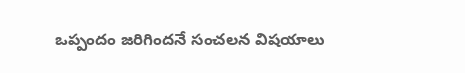ఒప్పందం జరిగిందనే సంచలన విషయాలు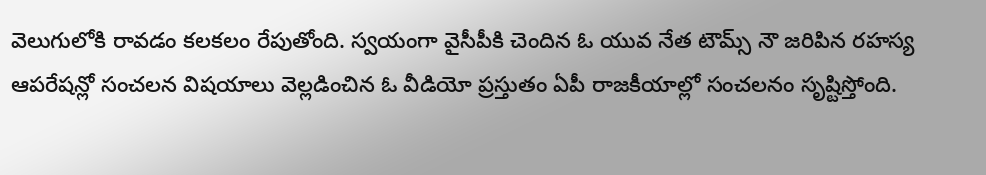వెలుగులోకి రావడం కలకలం రేపుతోంది. స్వయంగా వైసీపీకి చెందిన ఓ యువ నేత టౌమ్స్ నౌ జరిపిన రహస్య ఆపరేషన్లో సంచలన విషయాలు వెల్లడించిన ఓ వీడియో ప్రస్తుతం ఏపీ రాజకీయాల్లో సంచలనం సృష్టిస్తోంది.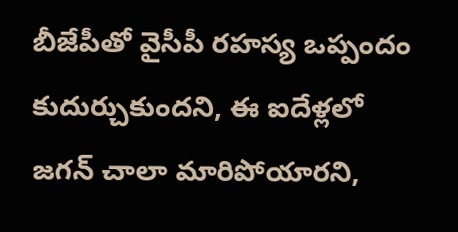బీజేపీతో వైసీపీ రహస్య ఒప్పందం కుదుర్చుకుందని, ఈ ఐదేళ్లలో జగన్ చాలా మారిపోయారని,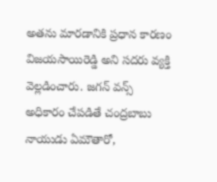అతను మారడానికి ప్రధాన కారణం విజయసాయిరెడ్డి అని సదరు వ్యక్తి వెల్లడించారు. జగన్ వన్స్ అధికారం చేపడితే చంద్రబాబు నాయుడు ఏమౌతారో,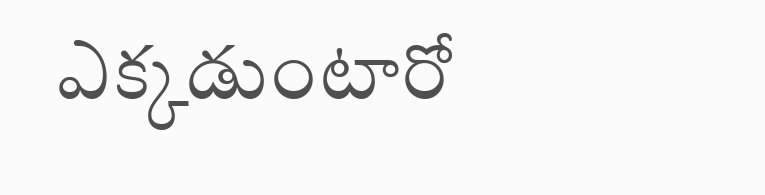ఎక్కడుంటారో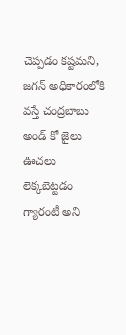చెప్పడం కష్టమని, జగన్ అధికారంలోకి వస్తే చంద్రబాబు అండ్ కో జైలు ఊచలు లెక్కబెట్టడం గ్యారంటీ అని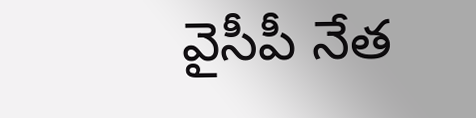వైసీపీ నేత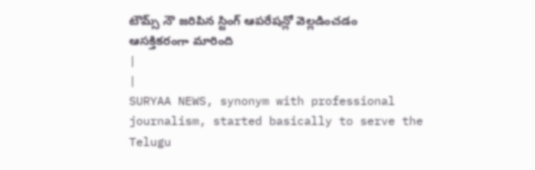టౌమ్స్ నౌ జరిపిన స్టింగ్ ఆపరేషన్లో వెల్లడించడం ఆసక్తికరంగా మారింది
|
|
SURYAA NEWS, synonym with professional journalism, started basically to serve the Telugu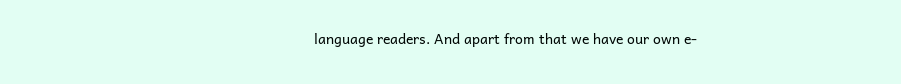language readers. And apart from that we have our own e-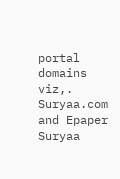portal domains viz,. Suryaa.com and Epaper Suryaa